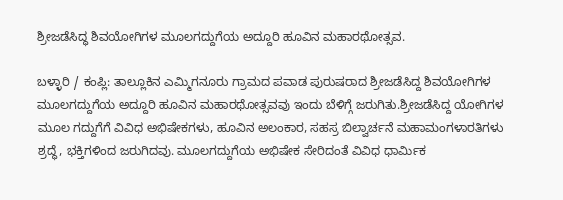ಶ್ರೀಜಡೆಸಿದ್ಧ ಶಿವಯೋಗಿಗಳ ಮೂಲಗದ್ದುಗೆಯ ಅದ್ದೂರಿ ಹೂವಿನ ಮಹಾರಥೋತ್ಸವ.

ಬಳ್ಳಾರಿ / ಕಂಪ್ಲಿ: ತಾಲ್ಲೂಕಿನ ಎಮ್ಮಿಗನೂರು ಗ್ರಾಮದ ಪವಾಡ ಪುರುಷರಾದ ಶ್ರೀಜಡೆಸಿದ್ದ ಶಿವಯೋಗಿಗಳ ಮೂಲಗದ್ದುಗೆಯ ಅದ್ದೂರಿ ಹೂವಿನ ಮಹಾರಥೋತ್ಸವವು ಇಂದು ಬೆಳಿಗ್ಗೆ ಜರುಗಿತು.ಶ್ರೀಜಡೆಸಿದ್ದ ಯೋಗಿಗಳ ಮೂಲ ಗದ್ದುಗೆಗೆ ವಿವಿಧ ಅಭಿಷೇಕಗಳು, ಹೂವಿನ ಅಲಂಕಾರ, ಸಹಸ್ರ ಬಿಲ್ವಾರ್ಚನೆ ಮಹಾಮಂಗಳಾರತಿಗಳು ಶ್ರದ್ಧೆ, ಭಕ್ತಿಗಳಿಂದ ಜರುಗಿದವು. ಮೂಲಗದ್ದುಗೆಯ ಅಭಿಷೇಕ ಸೇರಿದಂತೆ ವಿವಿಧ ಧಾರ್ಮಿಕ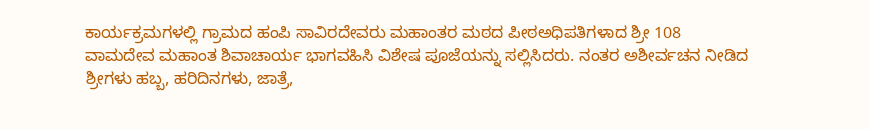ಕಾರ್ಯಕ್ರಮಗಳಲ್ಲಿ ಗ್ರಾಮದ ಹಂಪಿ ಸಾವಿರದೇವರು ಮಹಾಂತರ ಮಠದ ಪೀಠಅಧಿಪತಿಗಳಾದ ಶ್ರೀ 108 ವಾಮದೇವ ಮಹಾಂತ ಶಿವಾಚಾರ್ಯ ಭಾಗವಹಿಸಿ ವಿಶೇಷ ಪೂಜೆಯನ್ನು ಸಲ್ಲಿಸಿದರು. ನಂತರ ಅಶೀರ್ವಚನ ನೀಡಿದ ಶ್ರೀಗಳು ಹಬ್ಬ, ಹರಿದಿನಗಳು, ಜಾತ್ರೆ,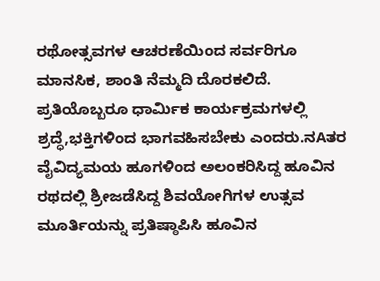ರಥೋತ್ಸವಗಳ ಆಚರಣೆಯಿಂದ ಸರ್ವರಿಗೂ ಮಾನಸಿಕ, ಶಾಂತಿ ನೆಮ್ಮದಿ ದೊರಕಲಿದೆ. ಪ್ರತಿಯೊಬ್ಬರೂ ಧಾರ್ಮಿಕ ಕಾರ್ಯಕ್ರಮಗಳಲ್ಲಿ ಶ್ರದ್ಧೆ,ಭಕ್ತಿಗಳಿಂದ ಭಾಗವಹಿಸಬೇಕು ಎಂದರು.ನAತರ ವೈವಿದ್ಯಮಯ ಹೂಗಳಿಂದ ಅಲಂಕರಿಸಿದ್ದ ಹೂವಿನ ರಥದಲ್ಲಿ ಶ್ರೀಜಡೆಸಿದ್ದ ಶಿವಯೋಗಿಗಳ ಉತ್ಸವ ಮೂರ್ತಿಯನ್ನು ಪ್ರತಿಷ್ಠಾಪಿಸಿ ಹೂವಿನ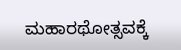ಮಹಾರಥೋತ್ಸವಕ್ಕೆ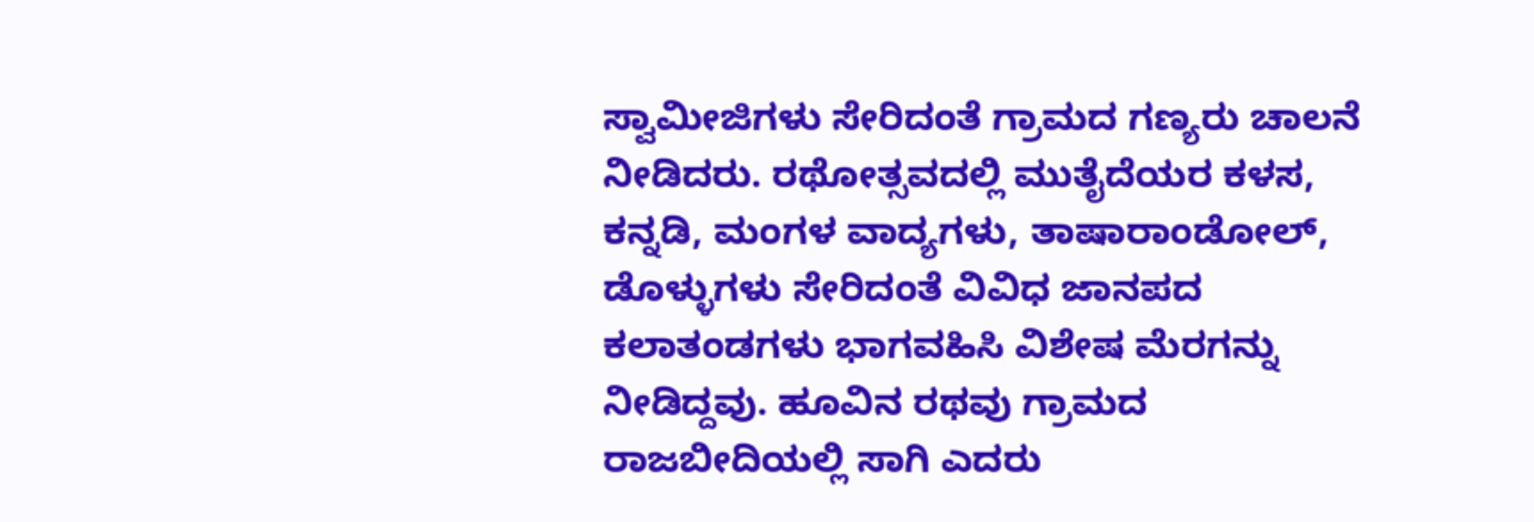ಸ್ವಾಮೀಜಿಗಳು ಸೇರಿದಂತೆ ಗ್ರಾಮದ ಗಣ್ಯರು ಚಾಲನೆ ನೀಡಿದರು. ರಥೋತ್ಸವದಲ್ಲಿ ಮುತೈದೆಯರ ಕಳಸ, ಕನ್ನಡಿ, ಮಂಗಳ ವಾದ್ಯಗಳು, ತಾಷಾರಾಂಡೋಲ್, ಡೊಳ್ಳುಗಳು ಸೇರಿದಂತೆ ವಿವಿಧ ಜಾನಪದ ಕಲಾತಂಡಗಳು ಭಾಗವಹಿಸಿ ವಿಶೇಷ ಮೆರಗನ್ನು ನೀಡಿದ್ದವು. ಹೂವಿನ ರಥವು ಗ್ರಾಮದ ರಾಜಬೀದಿಯಲ್ಲಿ ಸಾಗಿ ಎದರು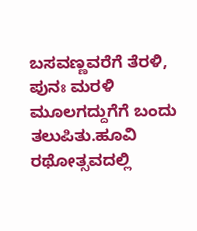ಬಸವಣ್ಣವರೆಗೆ ತೆರಳಿ, ಪುನಃ ಮರಳಿ ಮೂಲಗದ್ದುಗೆಗೆ ಬಂದು ತಲುಪಿತು.ಹೂವಿ ರಥೋತ್ಸವದಲ್ಲಿ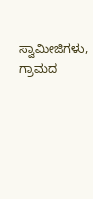ಸ್ವಾಮೀಜಿಗಳು, ಗ್ರಾಮದ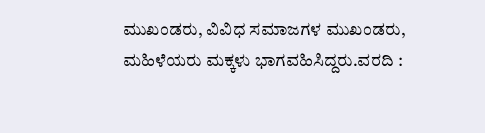ಮುಖಂಡರು, ವಿವಿಧ ಸಮಾಜಗಳ ಮುಖಂಡರು, ಮಹಿಳೆಯರು ಮಕ್ಕಳು ಭಾಗವಹಿಸಿದ್ದರು.ವರದಿ :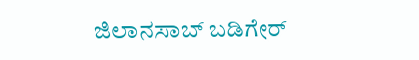ಜಿಲಾನಸಾಬ್ ಬಡಿಗೇರ್